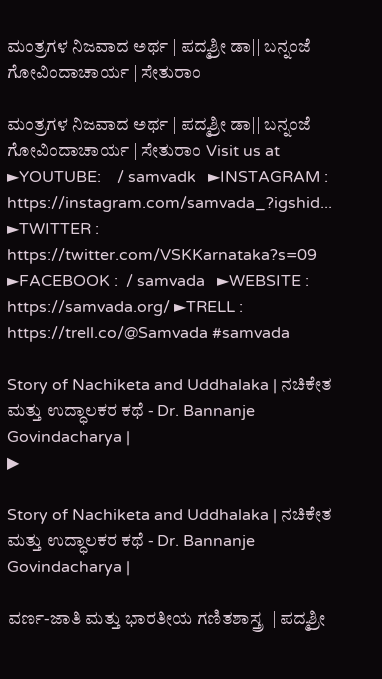ಮಂತ್ರಗಳ ನಿಜವಾದ ಅರ್ಥ | ಪದ್ಮಶ್ರೀ ಡಾ|| ಬನ್ನಂಜೆ ಗೋವಿಂದಾಚಾರ್ಯ | ಸೇತುರಾಂ

ಮಂತ್ರಗಳ ನಿಜವಾದ ಅರ್ಥ | ಪದ್ಮಶ್ರೀ ಡಾ|| ಬನ್ನಂಜೆ ಗೋವಿಂದಾಚಾರ್ಯ | ಸೇತುರಾಂ Visit us at ►YOUTUBE:    / samvadk   ►INSTAGRAM : https://instagram.com/samvada_?igshid... ►TWITTER : https://twitter.com/VSKKarnataka?s=09 ►FACEBOOK :  / samvada   ►WEBSITE : https://samvada.org/ ►TRELL : https://trell.co/@Samvada #samvada

Story of Nachiketa and Uddhalaka | ನಚಿಕೇತ ಮತ್ತು ಉದ್ಧಾಲಕರ ಕಥೆ - Dr. Bannanje Govindacharya |
▶

Story of Nachiketa and Uddhalaka | ನಚಿಕೇತ ಮತ್ತು ಉದ್ಧಾಲಕರ ಕಥೆ - Dr. Bannanje Govindacharya |

ವರ್ಣ-ಜಾತಿ ಮತ್ತು ಭಾರತೀಯ ಗಣಿತಶಾಸ್ತ್ರ  | ಪದ್ಮಶ್ರೀ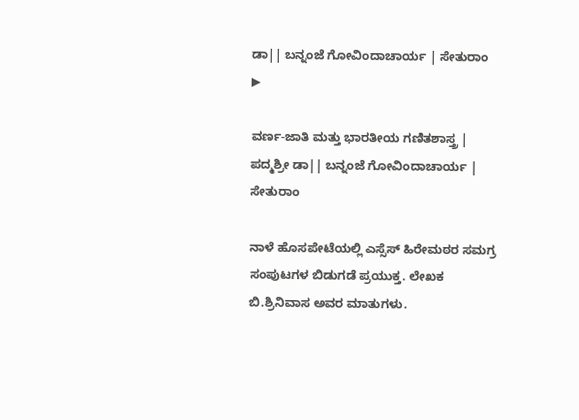ಡಾ|| ಬನ್ನಂಜೆ ಗೋವಿಂದಾಚಾರ್ಯ | ಸೇತುರಾಂ
▶

ವರ್ಣ-ಜಾತಿ ಮತ್ತು ಭಾರತೀಯ ಗಣಿತಶಾಸ್ತ್ರ | ಪದ್ಮಶ್ರೀ ಡಾ|| ಬನ್ನಂಜೆ ಗೋವಿಂದಾಚಾರ್ಯ | ಸೇತುರಾಂ

ನಾಳೆ ಹೊಸಪೇಟೆಯಲ್ಲಿ ಎಸ್ಸೆಸ್ ಹಿರೇಮಠರ ಸಮಗ್ರ ಸಂಪುಟಗಳ ಬಿಡುಗಡೆ ಪ್ರಯುಕ್ತ. ಲೇಖಕ ಬಿ.ಶ್ರಿನಿವಾಸ ಅವರ ಮಾತುಗಳು.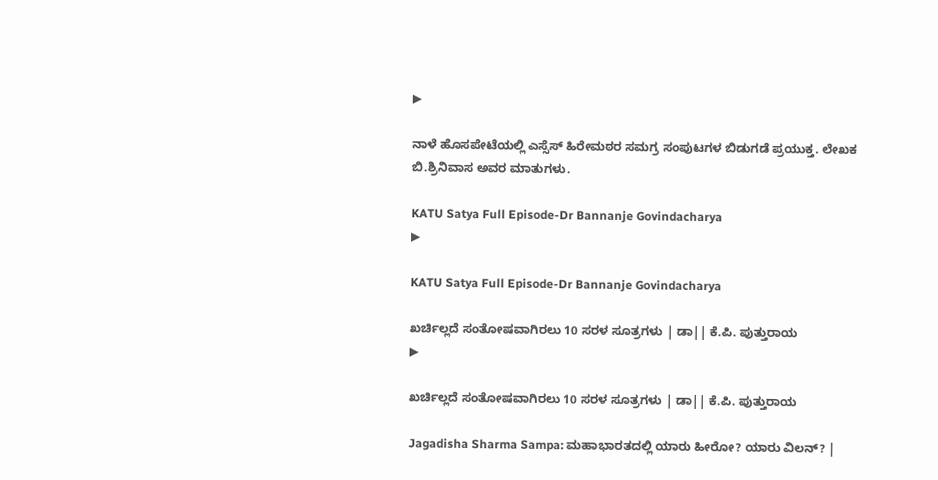▶

ನಾಳೆ ಹೊಸಪೇಟೆಯಲ್ಲಿ ಎಸ್ಸೆಸ್ ಹಿರೇಮಠರ ಸಮಗ್ರ ಸಂಪುಟಗಳ ಬಿಡುಗಡೆ ಪ್ರಯುಕ್ತ. ಲೇಖಕ ಬಿ.ಶ್ರಿನಿವಾಸ ಅವರ ಮಾತುಗಳು.

KATU Satya Full Episode-Dr Bannanje Govindacharya
▶

KATU Satya Full Episode-Dr Bannanje Govindacharya

ಖರ್ಚಿಲ್ಲದೆ ಸಂತೋಷವಾಗಿರಲು 10 ಸರಳ ಸೂತ್ರಗಳು | ಡಾ|| ಕೆ.ಪಿ. ಪುತ್ತುರಾಯ
▶

ಖರ್ಚಿಲ್ಲದೆ ಸಂತೋಷವಾಗಿರಲು 10 ಸರಳ ಸೂತ್ರಗಳು | ಡಾ|| ಕೆ.ಪಿ. ಪುತ್ತುರಾಯ

Jagadisha Sharma Sampa: ಮಹಾಭಾರತದಲ್ಲಿ ಯಾರು ಹೀರೋ? ಯಾರು ವಿಲನ್? |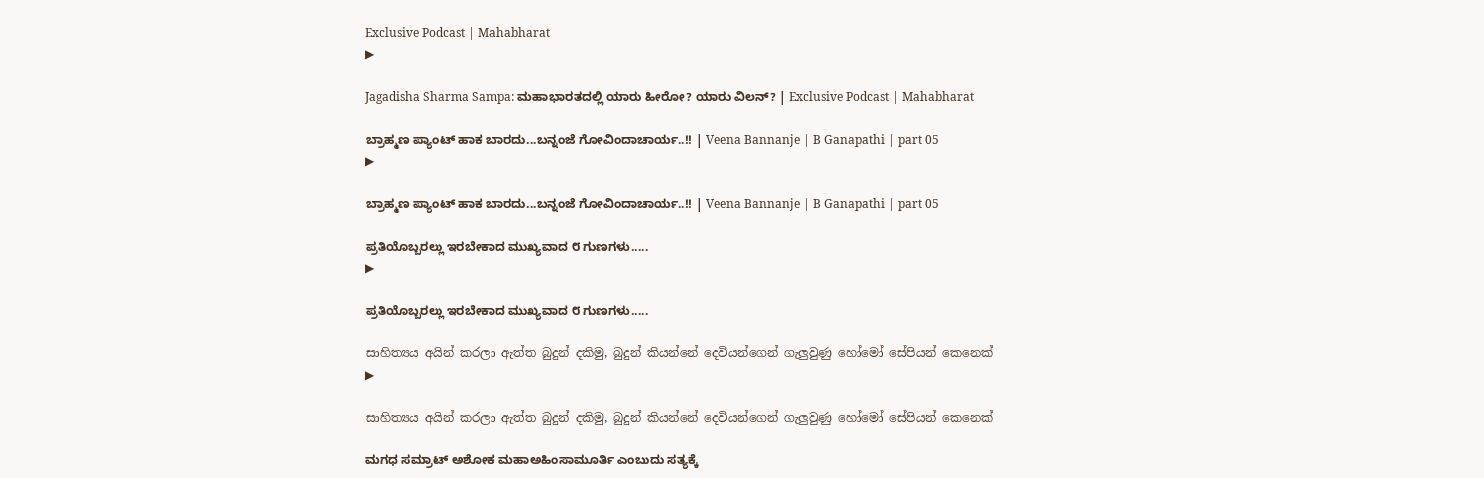Exclusive Podcast | Mahabharat
▶

Jagadisha Sharma Sampa: ಮಹಾಭಾರತದಲ್ಲಿ ಯಾರು ಹೀರೋ? ಯಾರು ವಿಲನ್? | Exclusive Podcast | Mahabharat

ಬ್ರಾಹ್ಮಣ ಪ್ಯಾಂಟ್ ಹಾಕ ಬಾರದು...ಬನ್ನಂಜೆ ಗೋವಿಂದಾಚಾರ್ಯ..!! | Veena Bannanje | B Ganapathi | part 05
▶

ಬ್ರಾಹ್ಮಣ ಪ್ಯಾಂಟ್ ಹಾಕ ಬಾರದು...ಬನ್ನಂಜೆ ಗೋವಿಂದಾಚಾರ್ಯ..!! | Veena Bannanje | B Ganapathi | part 05

ಪ್ರತಿಯೊಬ್ಬರಲ್ಲು ಇರಬೇಕಾದ ಮುಖ್ಯವಾದ ೮ ಗುಣಗಳು.....
▶

ಪ್ರತಿಯೊಬ್ಬರಲ್ಲು ಇರಬೇಕಾದ ಮುಖ್ಯವಾದ ೮ ಗುಣಗಳು.....

සාහිත්‍යය අයින් කරලා ඇත්ත බුදුන් දකිමු, බුදුන් කියන්නේ දෙවියන්ගෙන් ගැලුවුණු හෝමෝ සේපියන් කෙනෙක්
▶

සාහිත්‍යය අයින් කරලා ඇත්ත බුදුන් දකිමු, බුදුන් කියන්නේ දෙවියන්ගෙන් ගැලුවුණු හෝමෝ සේපියන් කෙනෙක්

ಮಗಧ ಸಮ್ರಾಟ್ ಅಶೋಕ ಮಹಾಅಹಿಂಸಾಮೂರ್ತಿ ಎಂಬುದು ಸತ್ಯಕ್ಕೆ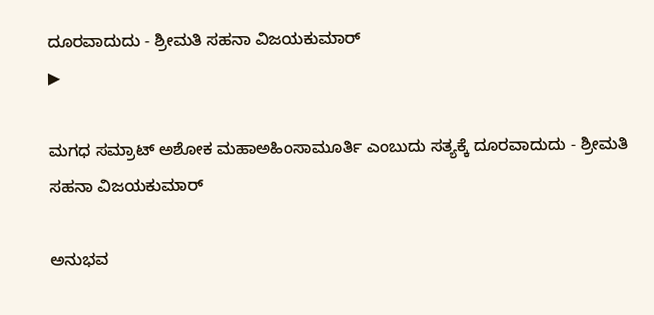ದೂರವಾದುದು - ಶ್ರೀಮತಿ ಸಹನಾ ವಿಜಯಕುಮಾರ್‌
▶

ಮಗಧ ಸಮ್ರಾಟ್ ಅಶೋಕ ಮಹಾಅಹಿಂಸಾಮೂರ್ತಿ ಎಂಬುದು ಸತ್ಯಕ್ಕೆ ದೂರವಾದುದು - ಶ್ರೀಮತಿ ಸಹನಾ ವಿಜಯಕುಮಾರ್‌

ಅನುಭವ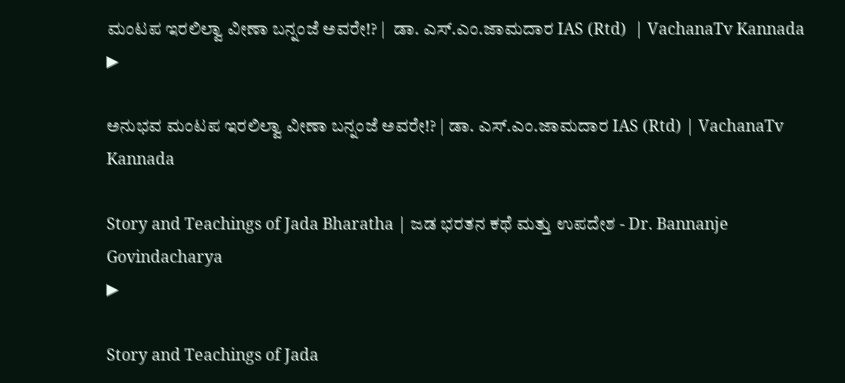ಮಂಟಪ ಇರಲಿಲ್ವಾ ವೀಣಾ ಬನ್ನಂಜೆ ಅವರೇ!? |  ಡಾ. ಎಸ್.ಎಂ.ಜಾಮದಾರ IAS (Rtd)  | VachanaTv Kannada
▶

ಅನುಭವ ಮಂಟಪ ಇರಲಿಲ್ವಾ ವೀಣಾ ಬನ್ನಂಜೆ ಅವರೇ!? | ಡಾ. ಎಸ್.ಎಂ.ಜಾಮದಾರ IAS (Rtd) | VachanaTv Kannada

Story and Teachings of Jada Bharatha | ಜಡ ಭರತನ ಕಥೆ ಮತ್ತು ಉಪದೇಶ - Dr. Bannanje Govindacharya
▶

Story and Teachings of Jada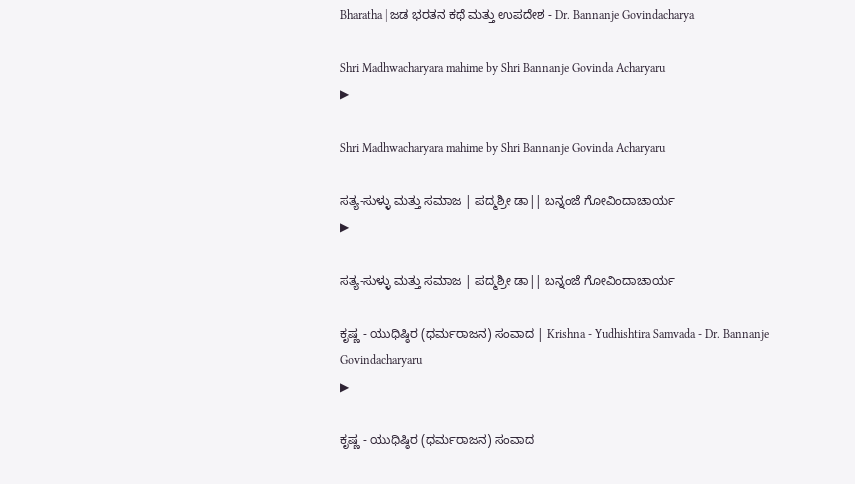Bharatha | ಜಡ ಭರತನ ಕಥೆ ಮತ್ತು ಉಪದೇಶ - Dr. Bannanje Govindacharya

Shri Madhwacharyara mahime by Shri Bannanje Govinda Acharyaru
▶

Shri Madhwacharyara mahime by Shri Bannanje Govinda Acharyaru

ಸತ್ಯ-ಸುಳ್ಳು ಮತ್ತು ಸಮಾಜ | ಪದ್ಮಶ್ರೀ ಡಾ|| ಬನ್ನಂಜೆ ಗೋವಿಂದಾಚಾರ್ಯ
▶

ಸತ್ಯ-ಸುಳ್ಳು ಮತ್ತು ಸಮಾಜ | ಪದ್ಮಶ್ರೀ ಡಾ|| ಬನ್ನಂಜೆ ಗೋವಿಂದಾಚಾರ್ಯ

ಕೃಷ್ಣ - ಯುಧಿಷ್ಠಿರ (ಧರ್ಮರಾಜನ) ಸಂವಾದ | Krishna - Yudhishtira Samvada - Dr. Bannanje Govindacharyaru
▶

ಕೃಷ್ಣ - ಯುಧಿಷ್ಠಿರ (ಧರ್ಮರಾಜನ) ಸಂವಾದ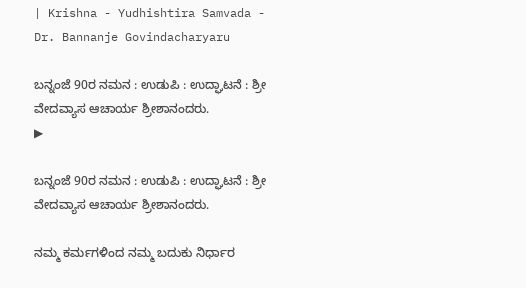| Krishna - Yudhishtira Samvada - Dr. Bannanje Govindacharyaru

ಬನ್ನಂಜೆ 90ರ ನಮನ : ಉಡುಪಿ : ಉದ್ಘಾಟನೆ : ಶ್ರೀ ವೇದವ್ಯಾಸ ಆಚಾರ್ಯ ಶ್ರೀಶಾನಂದರು.
▶

ಬನ್ನಂಜೆ 90ರ ನಮನ : ಉಡುಪಿ : ಉದ್ಘಾಟನೆ : ಶ್ರೀ ವೇದವ್ಯಾಸ ಆಚಾರ್ಯ ಶ್ರೀಶಾನಂದರು.

ನಮ್ಮ ಕರ್ಮಗಳಿಂದ ನಮ್ಮ ಬದುಕು ನಿರ್ಧಾರ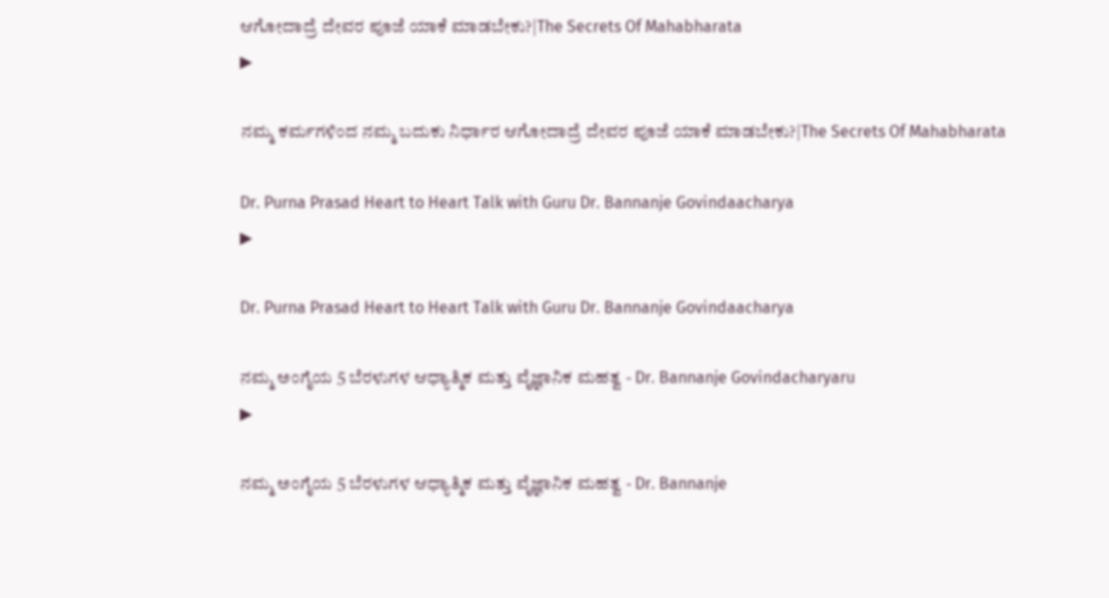ಆಗೋದಾದ್ರೆ ದೇವರ ಪೂಜೆ ಯಾಕೆ ಮಾಡಬೇಕು?|The Secrets Of Mahabharata
▶

ನಮ್ಮ ಕರ್ಮಗಳಿಂದ ನಮ್ಮ ಬದುಕು ನಿರ್ಧಾರ ಆಗೋದಾದ್ರೆ ದೇವರ ಪೂಜೆ ಯಾಕೆ ಮಾಡಬೇಕು?|The Secrets Of Mahabharata

Dr. Purna Prasad Heart to Heart Talk with Guru Dr. Bannanje Govindaacharya
▶

Dr. Purna Prasad Heart to Heart Talk with Guru Dr. Bannanje Govindaacharya

ನಮ್ಮ ಅಂಗೈಯ 5 ಬೆರಳುಗಳ ಆಧ್ಯಾತ್ಮಿಕ ಮತ್ತು ವೈಜ್ಞಾನಿಕ ಮಹತ್ವ - Dr. Bannanje Govindacharyaru
▶

ನಮ್ಮ ಅಂಗೈಯ 5 ಬೆರಳುಗಳ ಆಧ್ಯಾತ್ಮಿಕ ಮತ್ತು ವೈಜ್ಞಾನಿಕ ಮಹತ್ವ - Dr. Bannanje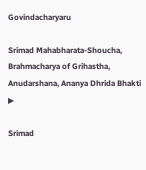Govindacharyaru

Srimad Mahabharata-Shoucha, Brahmacharya of Grihastha, Anudarshana, Ananya Dhrida Bhakti
▶

Srimad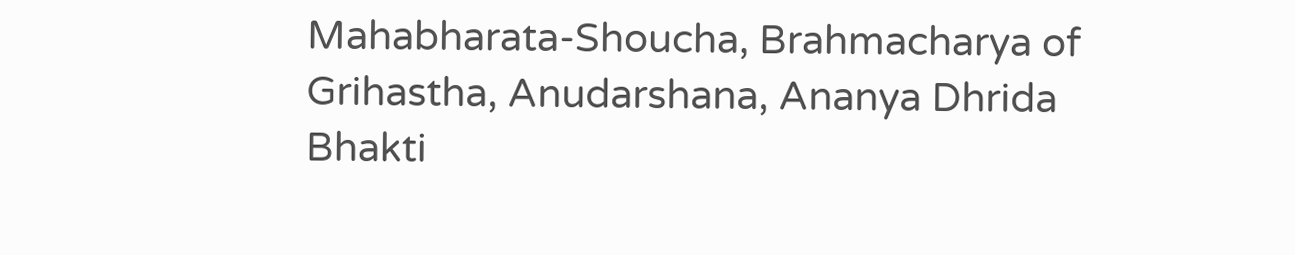Mahabharata-Shoucha, Brahmacharya of Grihastha, Anudarshana, Ananya Dhrida Bhakti